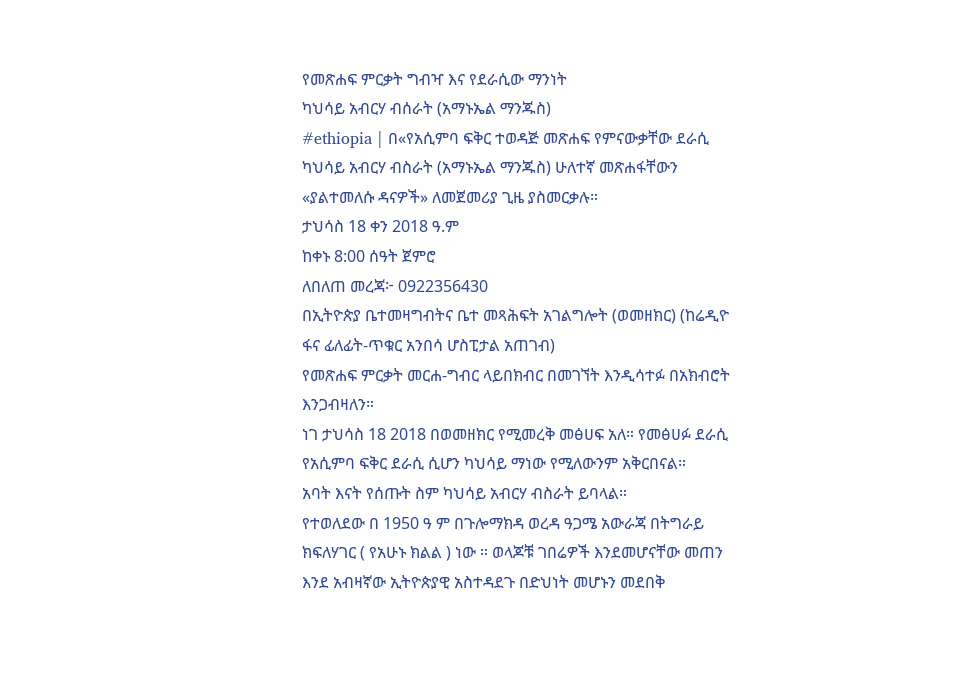የመጽሐፍ ምርቃት ግብዣ እና የደራሲው ማንነት
ካህሳይ አብርሃ ብሰራት (አማኑኤል ማንጁስ)
#ethiopia | በ«የአሲምባ ፍቅር ተወዳጅ መጽሐፍ የምናውቃቸው ደራሲ ካህሳይ አብርሃ ብስራት (አማኑኤል ማንጁስ) ሁለተኛ መጽሐፋቸውን «ያልተመለሱ ዳናዎች» ለመጀመሪያ ጊዜ ያስመርቃሉ።
ታህሳስ 18 ቀን 2018 ዓ.ም
ከቀኑ 8:00 ሰዓት ጀምሮ
ለበለጠ መረጃ፦ 0922356430
በኢትዮጵያ ቤተመዛግብትና ቤተ መጻሕፍት አገልግሎት (ወመዘክር) (ከሬዲዮ ፋና ፊለፊት-ጥቁር አንበሳ ሆስፒታል አጠገብ)
የመጽሐፍ ምርቃት መርሐ-ግብር ላይበክብር በመገኘት እንዲሳተፉ በአክብሮት እንጋብዛለን።
ነገ ታህሳስ 18 2018 በወመዘክር የሚመረቅ መፅሀፍ አለ። የመፅሀፉ ደራሲ የአሲምባ ፍቅር ደራሲ ሲሆን ካህሳይ ማነው የሚለውንም አቅርበናል።
አባት እናት የሰጡት ስም ካህሳይ አብርሃ ብስራት ይባላል።
የተወለደው በ 1950 ዓ ም በጉሎማክዳ ወረዳ ዓጋሜ አውራጃ በትግራይ ክፍለሃገር ( የአሁኑ ክልል ) ነው ። ወላጆቹ ገበሬዎች እንደመሆናቸው መጠን እንደ አብዛኛው ኢትዮጵያዊ አስተዳደጉ በድህነት መሆኑን መደበቅ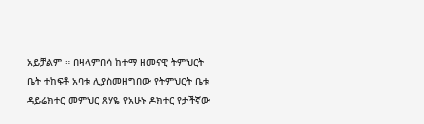አይቻልም ። በዛላምበሳ ከተማ ዘመናዊ ትምህርት ቤት ተከፍቶ አባቱ ሊያስመዘግበው የትምህርት ቤቱ ዳይሬክተር መምህር ጸሃዬ የአሁኑ ዶክተር የታችኛው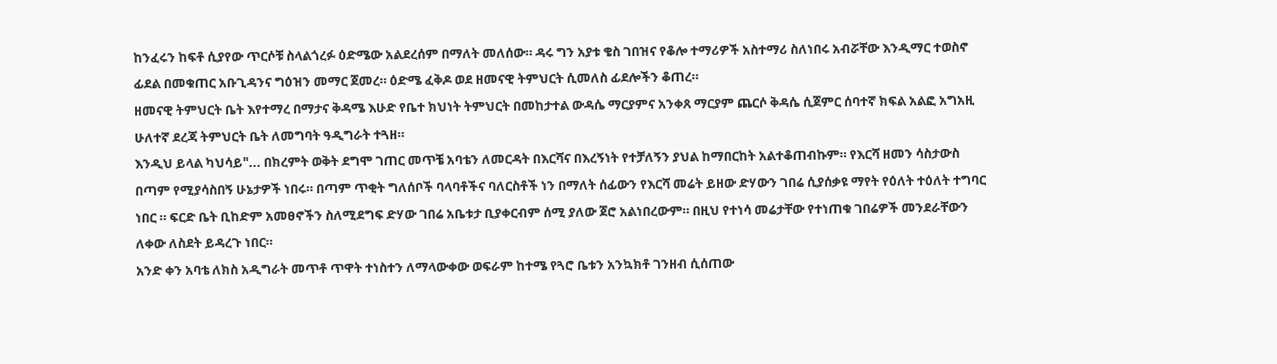ከንፈሩን ከፍቶ ሲያየው ጥርሶቹ ስላልጎረፉ ዕድሜው አልደረሰም በማለት መለሰው። ዳሩ ግን አያቱ ቄስ ገበዝና የቆሎ ተማሪዎች አስተማሪ ስለነበሩ አብሯቸው እንዲማር ተወስኖ ፊደል በመቁጠር አቡጊዳንና ግዕዝን መማር ጀመረ። ዕድሜ ፈቅዶ ወደ ዘመናዊ ትምህርት ሲመለስ ፊደሎችን ቆጠረ።
ዘመናዊ ትምህርት ቤት እየተማረ በማታና ቅዳሜ እሁድ የቤተ ክህነት ትምህርት በመከታተል ውዳሴ ማርያምና አንቀጸ ማርያም ጨርሶ ቅዳሴ ሲጀምር ሰባተኛ ክፍል አልፎ አግአዚ ሁለተኛ ደረጃ ትምህርት ቤት ለመግባት ዓዲግራት ተጓዘ።
እንዲህ ይላል ካህሳይ"... በክረምት ወቅት ደግሞ ገጠር መጥቼ አባቴን ለመርዳት በእርሻና በእረኝነት የተቻለኝን ያህል ከማበርከት አልተቆጠብኩም። የእርሻ ዘመን ሳስታውስ በጣም የሚያሳስበኝ ሁኔታዎች ነበሩ። በጣም ጥቂት ግለሰቦች ባላባቶችና ባለርስቶች ነን በማለት ሰፊውን የእርሻ መሬት ይዘው ድሃውን ገበሬ ሲያሰቃዩ ማየት የዕለት ተዕለት ተግባር ነበር ። ፍርድ ቤት ቢከድም አመፀኖችን ስለሚደግፍ ድሃው ገበሬ አቤቱታ ቢያቀርብም ሰሚ ያለው ጀሮ አልነበረውም። በዚህ የተነሳ መሬታቸው የተነጠቁ ገበሬዎች መንደራቸውን ለቀው ለስደት ይዳረጉ ነበር።
አንድ ቀን አባቴ ለክስ አዲግራት መጥቶ ጥዋት ተነስተን ለማላውቀው ወፍራም ከተሜ የጓሮ ቤቱን አንኳክቶ ገንዘብ ሲሰጠው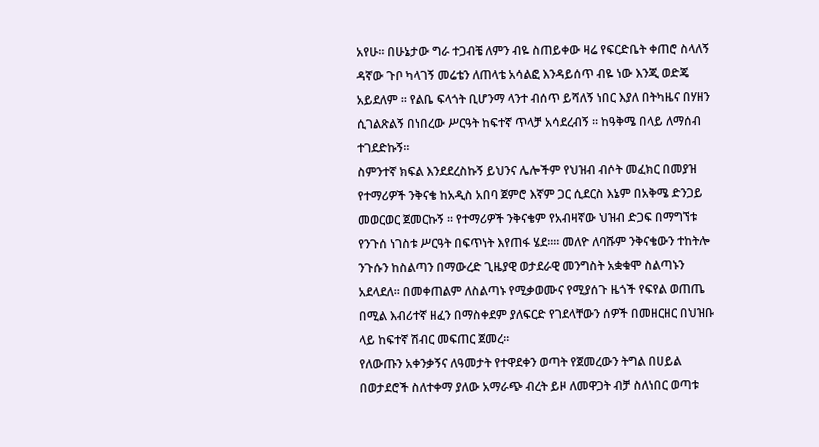አየሁ። በሁኔታው ግራ ተጋብቼ ለምን ብዬ ስጠይቀው ዛሬ የፍርድቤት ቀጠሮ ስላለኝ ዳኛው ጉቦ ካላገኝ መሬቴን ለጠላቴ አሳልፎ እንዳይሰጥ ብዬ ነው እንጂ ወድጄ አይደለም ። የልቤ ፍላጎት ቢሆንማ ላንተ ብሰጥ ይሻለኝ ነበር እያለ በትካዜና በሃዘን ሲገልጽልኝ በነበረው ሥርዓት ከፍተኛ ጥላቻ አሳደረብኝ ። ከዓቅሜ በላይ ለማሰብ ተገደድኩኝ።
ስምንተኛ ክፍል እንደደረስኩኝ ይህንና ሌሎችም የህዝብ ብሶት መፈክር በመያዝ የተማሪዎች ንቅናቄ ከአዲስ አበባ ጀምሮ እኛም ጋር ሲደርስ እኔም በአቅሜ ድንጋይ መወርወር ጀመርኩኝ ። የተማሪዎች ንቅናቄም የአብዛኛው ህዝብ ድጋፍ በማግኘቱ የንጉሰ ነገስቱ ሥርዓት በፍጥነት እየጠፋ ሄደ።። መለዮ ለባሹም ንቅናቄውን ተከትሎ ንጉሱን ከስልጣን በማውረድ ጊዜያዊ ወታደራዊ መንግስት አቋቁሞ ስልጣኑን አደላደለ። በመቀጠልም ለስልጣኑ የሚቃወሙና የሚያሰጉ ዜጎች የፍየል ወጠጤ በሚል እብሪተኛ ዘፈን በማስቀደም ያለፍርድ የገደላቸውን ሰዎች በመዘርዘር በህዝቡ ላይ ከፍተኛ ሽብር መፍጠር ጀመረ።
የለውጡን አቀንቃኝና ለዓመታት የተዋደቀን ወጣት የጀመረውን ትግል በሀይል በወታደሮች ስለተቀማ ያለው አማራጭ ብረት ይዞ ለመዋጋት ብቻ ስለነበር ወጣቱ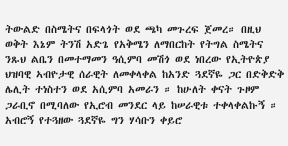ትውልድ በስሜትና በፍላጎት ወደ ጫካ መጉረፍ ጀመረ። በዚህ ወቅት እኔም ትንሽ አድጌ የአቅሜን ለማበርከት የትግል ስሜትና ንጹህ ልቤን በመተማመን ዓሲምባ መሽጎ ወደ ነበረው የኢትዮጵያ ህዝባዊ ኣብዮታዊ ሰራዊት ለመቀላቀል ከአንድ ጓደኛዬ ጋር በድቅድቅ ሌሊት ተነስተን ወደ አሲምባ አመራን ። ከሁለት ቀናት ጉዞም ጋራቢኖ በሚባለው የኢሮብ መንደር ላይ ከሠራዊቱ ተቀላቀልኩኝ ። አብሮኝ የተጓዘው ጓደኛዬ ግን ሃሳቡን ቀይሮ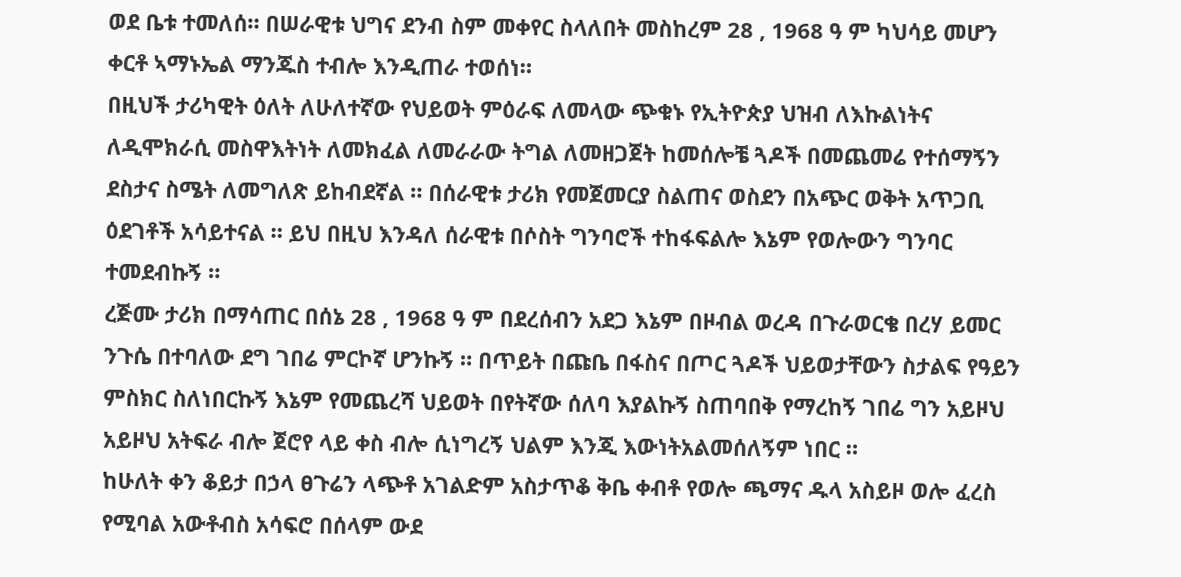ወደ ቤቱ ተመለሰ። በሠራዊቱ ህግና ደንብ ስም መቀየር ስላለበት መስከረም 28 , 1968 ዓ ም ካህሳይ መሆን ቀርቶ ኣማኑኤል ማንጁስ ተብሎ እንዲጠራ ተወሰነ።
በዚህች ታሪካዊት ዕለት ለሁለተኛው የህይወት ምዕራፍ ለመላው ጭቁኑ የኢትዮጵያ ህዝብ ለእኩልነትና ለዲሞክራሲ መስዋእትነት ለመክፈል ለመራራው ትግል ለመዘጋጀት ከመሰሎቼ ጓዶች በመጨመሬ የተሰማኝን ደስታና ስሜት ለመግለጽ ይከብደኛል ። በሰራዊቱ ታሪክ የመጀመርያ ስልጠና ወስደን በአጭር ወቅት አጥጋቢ ዕደገቶች አሳይተናል ። ይህ በዚህ እንዳለ ሰራዊቱ በሶስት ግንባሮች ተከፋፍልሎ እኔም የወሎውን ግንባር ተመደብኩኝ ።
ረጅሙ ታሪክ በማሳጠር በሰኔ 28 , 1968 ዓ ም በደረሰብን አደጋ እኔም በዞብል ወረዳ በጉራወርቄ በረሃ ይመር ንጉሴ በተባለው ደግ ገበሬ ምርኮኛ ሆንኩኝ ። በጥይት በጩቤ በፋስና በጦር ጓዶች ህይወታቸውን ስታልፍ የዓይን ምስክር ስለነበርኩኝ እኔም የመጨረሻ ህይወት በየትኛው ሰለባ እያልኩኝ ስጠባበቅ የማረከኝ ገበሬ ግን አይዞህ አይዞህ አትፍራ ብሎ ጀሮየ ላይ ቀስ ብሎ ሲነግረኝ ህልም እንጂ እውነትአልመሰለኝም ነበር ።
ከሁለት ቀን ቆይታ በኃላ ፀጉሬን ላጭቶ አገልድም አስታጥቆ ቅቤ ቀብቶ የወሎ ጫማና ዱላ አስይዞ ወሎ ፈረስ የሚባል አውቶብስ አሳፍሮ በሰላም ውደ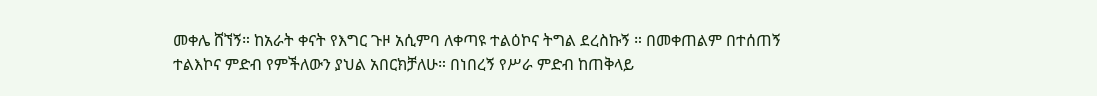መቀሌ ሸኘኝ። ከአራት ቀናት የእግር ጉዞ አሲምባ ለቀጣዩ ተልዕኮና ትግል ደረስኩኝ ። በመቀጠልም በተሰጠኝ ተልእኮና ምድብ የምችለውን ያህል አበርክቻለሁ። በነበረኝ የሥራ ምድብ ከጠቅላይ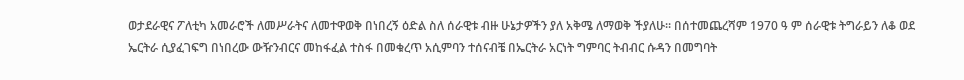ወታደራዊና ፖለቲካ አመራሮች ለመሥራትና ለመተዋወቅ በነበረኝ ዕድል ስለ ሰራዊቱ ብዙ ሁኔታዎችን ያለ አቅሜ ለማወቅ ችያለሁ። በሰተመጨረሻም 1970 ዓ ም ሰራዊቱ ትግራይን ለቆ ወደ ኤርትራ ሲያፈገፍግ በነበረው ውዥንብርና መከፋፈል ተስፋ በመቁረጥ አሲምባን ተሰናብቼ በኤርትራ አርነት ግምባር ትብብር ሱዳን በመግባት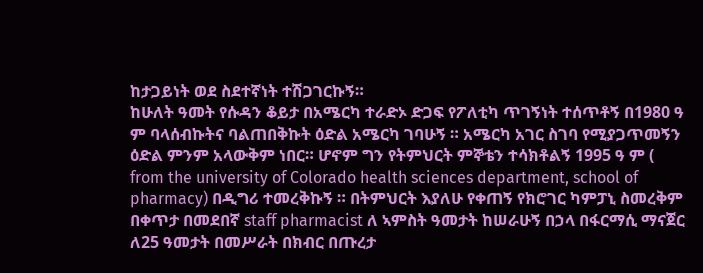ከታጋይነት ወደ ስደተኛነት ተሽጋገርኩኝ።
ከሁለት ዓመት የሱዳን ቆይታ በአሜርካ ተራድኦ ድጋፍ የፖለቲካ ጥገኝነት ተሰጥቶኝ በ1980 ዓ ም ባላሰብኩትና ባልጠበቅኩት ዕድል አሜርካ ገባሁኝ ። አሜርካ አገር ስገባ የሚያጋጥመኝን ዕድል ምንም አላውቅም ነበር። ሆኖም ግን የትምህርት ምኞቴን ተሳክቶልኝ 1995 ዓ ም ( from the university of Colorado health sciences department, school of pharmacy) በዲግሪ ተመረቅኩኝ ። በትምህርት እያለሁ የቀጠኝ የክሮገር ካምፓኒ ስመረቅም በቀጥታ በመደበኛ staff pharmacist ለ ኣምስት ዓመታት ከሠራሁኝ በኃላ በፋርማሲ ማናጀር ለ25 ዓመታት በመሥራት በክብር በጡረታ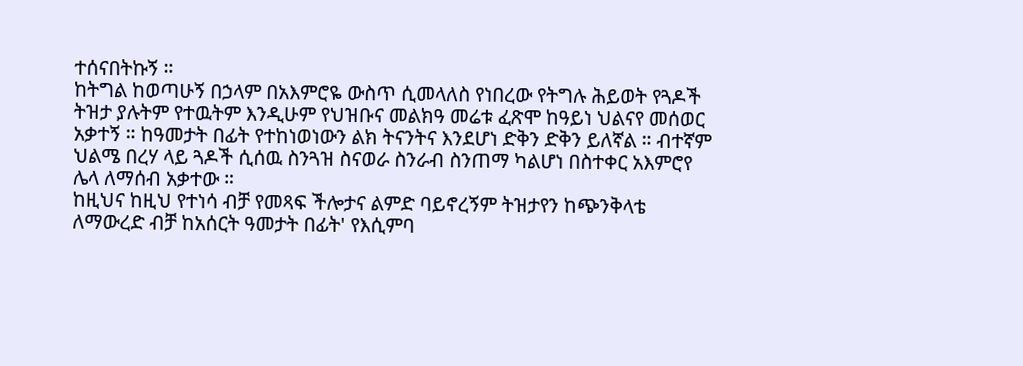ተሰናበትኩኝ ።
ከትግል ከወጣሁኝ በኃላም በአእምሮዬ ውስጥ ሲመላለስ የነበረው የትግሉ ሕይወት የጓዶች ትዝታ ያሉትም የተዉትም እንዲሁም የህዝቡና መልክዓ መሬቱ ፈጽሞ ከዓይነ ህልናየ መሰወር አቃተኝ ። ከዓመታት በፊት የተከነወነውን ልክ ትናንትና እንደሆነ ድቅን ድቅን ይለኛል ። ብተኛም ህልሜ በረሃ ላይ ጓዶች ሲሰዉ ስንጓዝ ስናወራ ስንራብ ስንጠማ ካልሆነ በስተቀር አእምሮየ ሌላ ለማሰብ አቃተው ።
ከዚህና ከዚህ የተነሳ ብቻ የመጻፍ ችሎታና ልምድ ባይኖረኝም ትዝታየን ከጭንቅላቴ ለማውረድ ብቻ ከአሰርት ዓመታት በፊት' የእሲምባ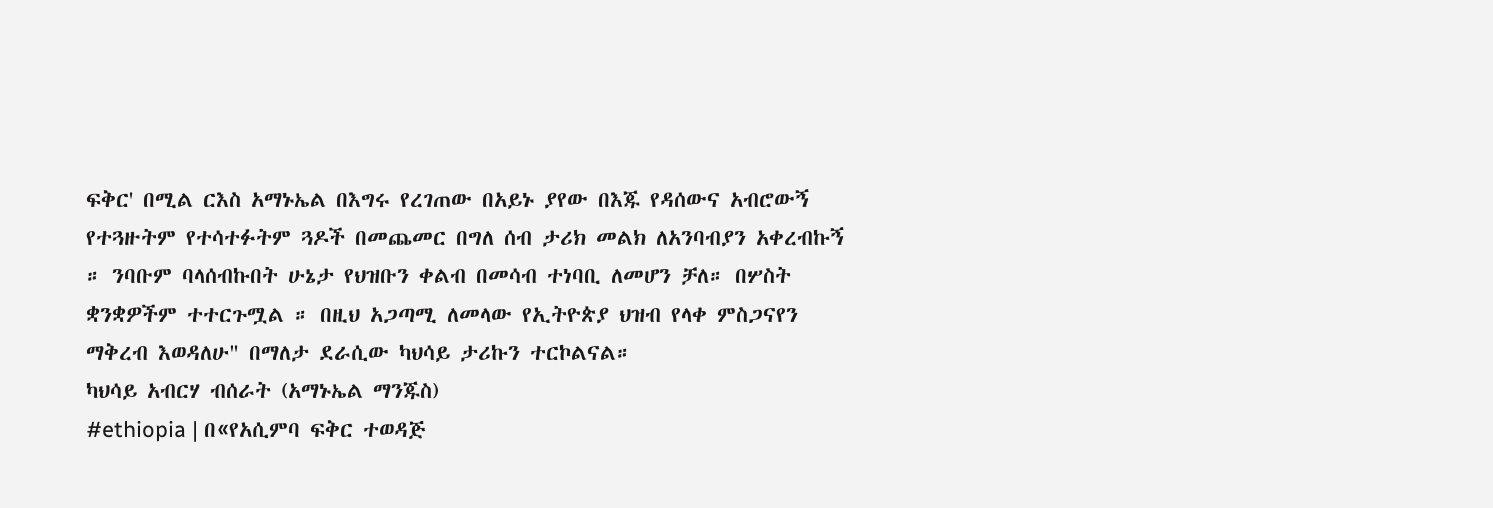ፍቅር' በሚል ርእስ አማኑኤል በእግሩ የረገጠው በአይኑ ያየው በእጁ የዳሰውና አብሮውኝ የተጓዙትም የተሳተፉትም ጓዶች በመጨመር በግለ ሰብ ታሪክ መልክ ለአንባብያን አቀረብኩኝ ። ንባቡም ባላሰብኩበት ሁኔታ የህዝቡን ቀልብ በመሳብ ተነባቢ ለመሆን ቻለ። በሦስት ቋንቋዎችም ተተርጉሟል ። በዚህ አጋጣሚ ለመላው የኢትዮጵያ ህዝብ የላቀ ምስጋናየን ማቅረብ እወዳለሁ" በማለታ ደራሲው ካህሳይ ታሪኩን ተርኮልናል።
ካህሳይ አብርሃ ብሰራት (አማኑኤል ማንጁስ)
#ethiopia | በ«የአሲምባ ፍቅር ተወዳጅ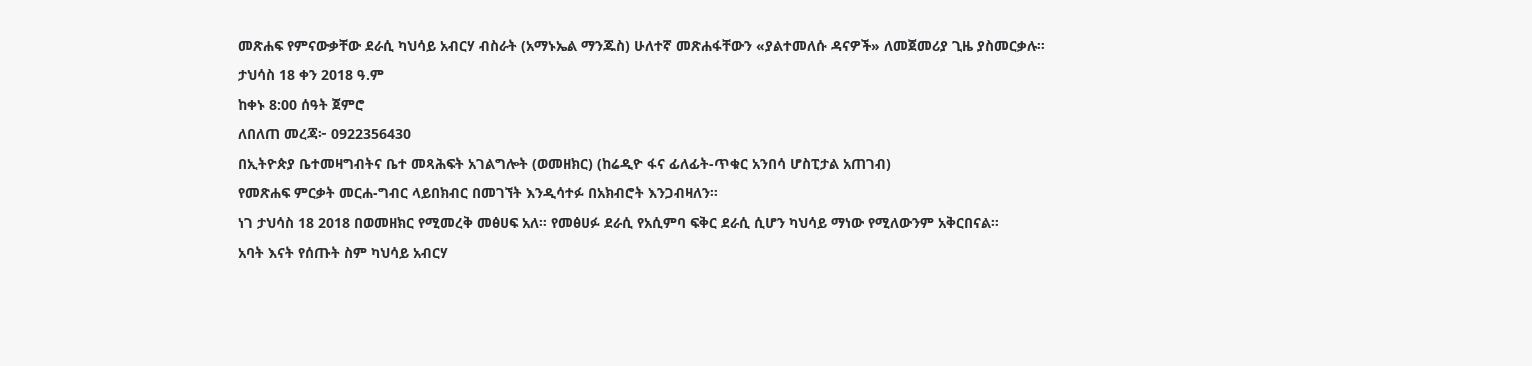መጽሐፍ የምናውቃቸው ደራሲ ካህሳይ አብርሃ ብስራት (አማኑኤል ማንጁስ) ሁለተኛ መጽሐፋቸውን «ያልተመለሱ ዳናዎች» ለመጀመሪያ ጊዜ ያስመርቃሉ።
ታህሳስ 18 ቀን 2018 ዓ.ም
ከቀኑ 8:00 ሰዓት ጀምሮ
ለበለጠ መረጃ፦ 0922356430
በኢትዮጵያ ቤተመዛግብትና ቤተ መጻሕፍት አገልግሎት (ወመዘክር) (ከሬዲዮ ፋና ፊለፊት-ጥቁር አንበሳ ሆስፒታል አጠገብ)
የመጽሐፍ ምርቃት መርሐ-ግብር ላይበክብር በመገኘት እንዲሳተፉ በአክብሮት እንጋብዛለን።
ነገ ታህሳስ 18 2018 በወመዘክር የሚመረቅ መፅሀፍ አለ። የመፅሀፉ ደራሲ የአሲምባ ፍቅር ደራሲ ሲሆን ካህሳይ ማነው የሚለውንም አቅርበናል።
አባት እናት የሰጡት ስም ካህሳይ አብርሃ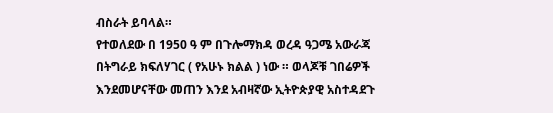ብስራት ይባላል።
የተወለደው በ 1950 ዓ ም በጉሎማክዳ ወረዳ ዓጋሜ አውራጃ በትግራይ ክፍለሃገር ( የአሁኑ ክልል ) ነው ። ወላጆቹ ገበሬዎች እንደመሆናቸው መጠን እንደ አብዛኛው ኢትዮጵያዊ አስተዳደጉ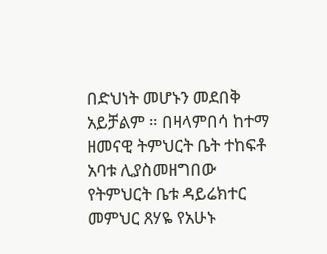በድህነት መሆኑን መደበቅ አይቻልም ። በዛላምበሳ ከተማ ዘመናዊ ትምህርት ቤት ተከፍቶ አባቱ ሊያስመዘግበው የትምህርት ቤቱ ዳይሬክተር መምህር ጸሃዬ የአሁኑ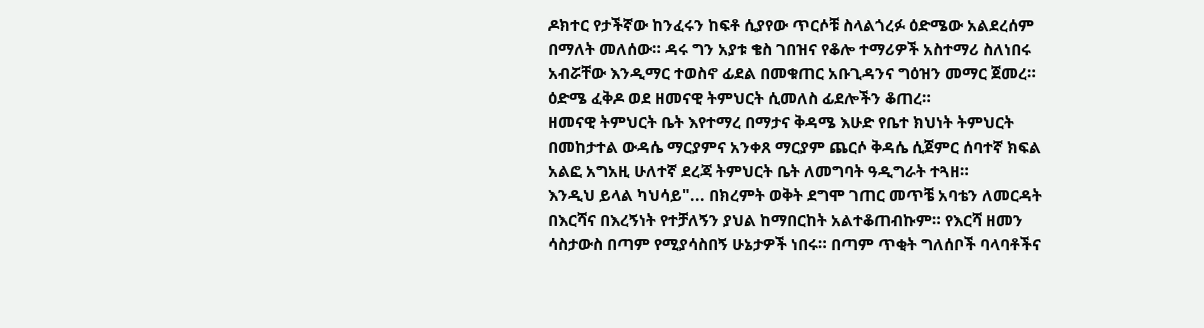ዶክተር የታችኛው ከንፈሩን ከፍቶ ሲያየው ጥርሶቹ ስላልጎረፉ ዕድሜው አልደረሰም በማለት መለሰው። ዳሩ ግን አያቱ ቄስ ገበዝና የቆሎ ተማሪዎች አስተማሪ ስለነበሩ አብሯቸው እንዲማር ተወስኖ ፊደል በመቁጠር አቡጊዳንና ግዕዝን መማር ጀመረ። ዕድሜ ፈቅዶ ወደ ዘመናዊ ትምህርት ሲመለስ ፊደሎችን ቆጠረ።
ዘመናዊ ትምህርት ቤት እየተማረ በማታና ቅዳሜ እሁድ የቤተ ክህነት ትምህርት በመከታተል ውዳሴ ማርያምና አንቀጸ ማርያም ጨርሶ ቅዳሴ ሲጀምር ሰባተኛ ክፍል አልፎ አግአዚ ሁለተኛ ደረጃ ትምህርት ቤት ለመግባት ዓዲግራት ተጓዘ።
እንዲህ ይላል ካህሳይ"... በክረምት ወቅት ደግሞ ገጠር መጥቼ አባቴን ለመርዳት በእርሻና በእረኝነት የተቻለኝን ያህል ከማበርከት አልተቆጠብኩም። የእርሻ ዘመን ሳስታውስ በጣም የሚያሳስበኝ ሁኔታዎች ነበሩ። በጣም ጥቂት ግለሰቦች ባላባቶችና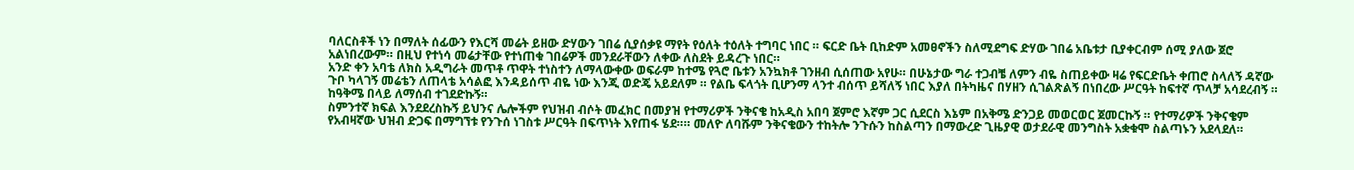ባለርስቶች ነን በማለት ሰፊውን የእርሻ መሬት ይዘው ድሃውን ገበሬ ሲያሰቃዩ ማየት የዕለት ተዕለት ተግባር ነበር ። ፍርድ ቤት ቢከድም አመፀኖችን ስለሚደግፍ ድሃው ገበሬ አቤቱታ ቢያቀርብም ሰሚ ያለው ጀሮ አልነበረውም። በዚህ የተነሳ መሬታቸው የተነጠቁ ገበሬዎች መንደራቸውን ለቀው ለስደት ይዳረጉ ነበር።
አንድ ቀን አባቴ ለክስ አዲግራት መጥቶ ጥዋት ተነስተን ለማላውቀው ወፍራም ከተሜ የጓሮ ቤቱን አንኳክቶ ገንዘብ ሲሰጠው አየሁ። በሁኔታው ግራ ተጋብቼ ለምን ብዬ ስጠይቀው ዛሬ የፍርድቤት ቀጠሮ ስላለኝ ዳኛው ጉቦ ካላገኝ መሬቴን ለጠላቴ አሳልፎ እንዳይሰጥ ብዬ ነው እንጂ ወድጄ አይደለም ። የልቤ ፍላጎት ቢሆንማ ላንተ ብሰጥ ይሻለኝ ነበር እያለ በትካዜና በሃዘን ሲገልጽልኝ በነበረው ሥርዓት ከፍተኛ ጥላቻ አሳደረብኝ ። ከዓቅሜ በላይ ለማሰብ ተገደድኩኝ።
ስምንተኛ ክፍል እንደደረስኩኝ ይህንና ሌሎችም የህዝብ ብሶት መፈክር በመያዝ የተማሪዎች ንቅናቄ ከአዲስ አበባ ጀምሮ እኛም ጋር ሲደርስ እኔም በአቅሜ ድንጋይ መወርወር ጀመርኩኝ ። የተማሪዎች ንቅናቄም የአብዛኛው ህዝብ ድጋፍ በማግኘቱ የንጉሰ ነገስቱ ሥርዓት በፍጥነት እየጠፋ ሄደ።። መለዮ ለባሹም ንቅናቄውን ተከትሎ ንጉሱን ከስልጣን በማውረድ ጊዜያዊ ወታደራዊ መንግስት አቋቁሞ ስልጣኑን አደላደለ።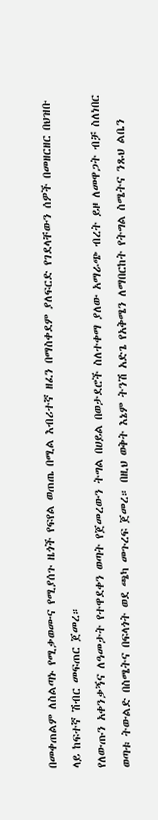በመቀጠልም ለስልጣኑ የሚቃወሙና የሚያሰጉ ዜጎች የፍየል ወጠጤ በሚል እብሪተኛ ዘፈን በማስቀደም ያለፍርድ የገደላቸውን ሰዎች በመዘርዘር በህዝቡ ላይ ከፍተኛ ሽብር መፍጠር ጀመረ።
የለውጡን አቀንቃኝና ለዓመታት የተዋደቀን ወጣት የጀመረውን ትግል በሀይል በወታደሮች ስለተቀማ ያለው አማራጭ ብረት ይዞ ለመዋጋት ብቻ ስለነበር ወጣቱ ትውልድ በስሜትና በፍላጎት ወደ ጫካ መጉረፍ ጀመረ። በዚህ ወቅት እኔም ትንሽ አድጌ የአቅሜን ለማበርከት የትግል ስሜትና ንጹህ ልቤን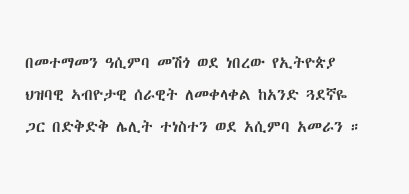በመተማመን ዓሲምባ መሽጎ ወደ ነበረው የኢትዮጵያ ህዝባዊ ኣብዮታዊ ሰራዊት ለመቀላቀል ከአንድ ጓደኛዬ ጋር በድቅድቅ ሌሊት ተነስተን ወደ አሲምባ አመራን ።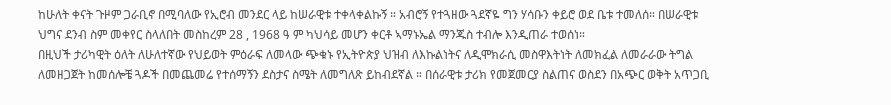ከሁለት ቀናት ጉዞም ጋራቢኖ በሚባለው የኢሮብ መንደር ላይ ከሠራዊቱ ተቀላቀልኩኝ ። አብሮኝ የተጓዘው ጓደኛዬ ግን ሃሳቡን ቀይሮ ወደ ቤቱ ተመለሰ። በሠራዊቱ ህግና ደንብ ስም መቀየር ስላለበት መስከረም 28 , 1968 ዓ ም ካህሳይ መሆን ቀርቶ ኣማኑኤል ማንጁስ ተብሎ እንዲጠራ ተወሰነ።
በዚህች ታሪካዊት ዕለት ለሁለተኛው የህይወት ምዕራፍ ለመላው ጭቁኑ የኢትዮጵያ ህዝብ ለእኩልነትና ለዲሞክራሲ መስዋእትነት ለመክፈል ለመራራው ትግል ለመዘጋጀት ከመሰሎቼ ጓዶች በመጨመሬ የተሰማኝን ደስታና ስሜት ለመግለጽ ይከብደኛል ። በሰራዊቱ ታሪክ የመጀመርያ ስልጠና ወስደን በአጭር ወቅት አጥጋቢ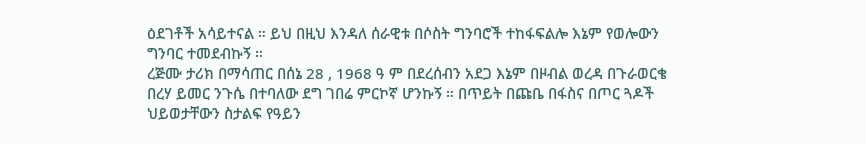ዕደገቶች አሳይተናል ። ይህ በዚህ እንዳለ ሰራዊቱ በሶስት ግንባሮች ተከፋፍልሎ እኔም የወሎውን ግንባር ተመደብኩኝ ።
ረጅሙ ታሪክ በማሳጠር በሰኔ 28 , 1968 ዓ ም በደረሰብን አደጋ እኔም በዞብል ወረዳ በጉራወርቄ በረሃ ይመር ንጉሴ በተባለው ደግ ገበሬ ምርኮኛ ሆንኩኝ ። በጥይት በጩቤ በፋስና በጦር ጓዶች ህይወታቸውን ስታልፍ የዓይን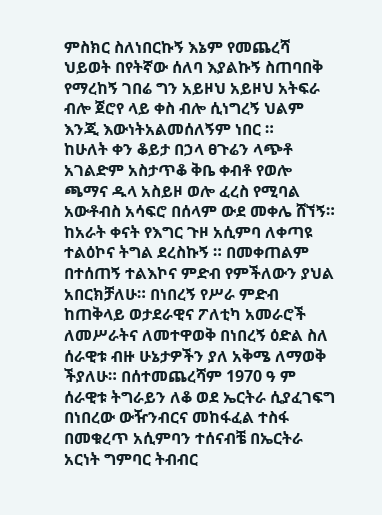ምስክር ስለነበርኩኝ እኔም የመጨረሻ ህይወት በየትኛው ሰለባ እያልኩኝ ስጠባበቅ የማረከኝ ገበሬ ግን አይዞህ አይዞህ አትፍራ ብሎ ጀሮየ ላይ ቀስ ብሎ ሲነግረኝ ህልም እንጂ እውነትአልመሰለኝም ነበር ።
ከሁለት ቀን ቆይታ በኃላ ፀጉሬን ላጭቶ አገልድም አስታጥቆ ቅቤ ቀብቶ የወሎ ጫማና ዱላ አስይዞ ወሎ ፈረስ የሚባል አውቶብስ አሳፍሮ በሰላም ውደ መቀሌ ሸኘኝ። ከአራት ቀናት የእግር ጉዞ አሲምባ ለቀጣዩ ተልዕኮና ትግል ደረስኩኝ ። በመቀጠልም በተሰጠኝ ተልእኮና ምድብ የምችለውን ያህል አበርክቻለሁ። በነበረኝ የሥራ ምድብ ከጠቅላይ ወታደራዊና ፖለቲካ አመራሮች ለመሥራትና ለመተዋወቅ በነበረኝ ዕድል ስለ ሰራዊቱ ብዙ ሁኔታዎችን ያለ አቅሜ ለማወቅ ችያለሁ። በሰተመጨረሻም 1970 ዓ ም ሰራዊቱ ትግራይን ለቆ ወደ ኤርትራ ሲያፈገፍግ በነበረው ውዥንብርና መከፋፈል ተስፋ በመቁረጥ አሲምባን ተሰናብቼ በኤርትራ አርነት ግምባር ትብብር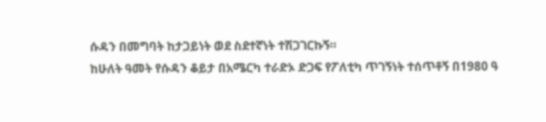ሱዳን በመግባት ከታጋይነት ወደ ስደተኛነት ተሽጋገርኩኝ።
ከሁለት ዓመት የሱዳን ቆይታ በአሜርካ ተራድኦ ድጋፍ የፖለቲካ ጥገኝነት ተሰጥቶኝ በ1980 ዓ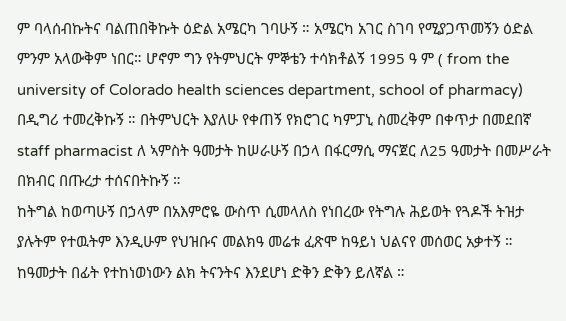ም ባላሰብኩትና ባልጠበቅኩት ዕድል አሜርካ ገባሁኝ ። አሜርካ አገር ስገባ የሚያጋጥመኝን ዕድል ምንም አላውቅም ነበር። ሆኖም ግን የትምህርት ምኞቴን ተሳክቶልኝ 1995 ዓ ም ( from the university of Colorado health sciences department, school of pharmacy) በዲግሪ ተመረቅኩኝ ። በትምህርት እያለሁ የቀጠኝ የክሮገር ካምፓኒ ስመረቅም በቀጥታ በመደበኛ staff pharmacist ለ ኣምስት ዓመታት ከሠራሁኝ በኃላ በፋርማሲ ማናጀር ለ25 ዓመታት በመሥራት በክብር በጡረታ ተሰናበትኩኝ ።
ከትግል ከወጣሁኝ በኃላም በአእምሮዬ ውስጥ ሲመላለስ የነበረው የትግሉ ሕይወት የጓዶች ትዝታ ያሉትም የተዉትም እንዲሁም የህዝቡና መልክዓ መሬቱ ፈጽሞ ከዓይነ ህልናየ መሰወር አቃተኝ ። ከዓመታት በፊት የተከነወነውን ልክ ትናንትና እንደሆነ ድቅን ድቅን ይለኛል ።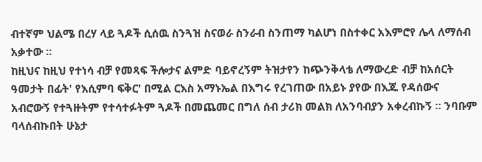ብተኛም ህልሜ በረሃ ላይ ጓዶች ሲሰዉ ስንጓዝ ስናወራ ስንራብ ስንጠማ ካልሆነ በስተቀር አእምሮየ ሌላ ለማሰብ አቃተው ።
ከዚህና ከዚህ የተነሳ ብቻ የመጻፍ ችሎታና ልምድ ባይኖረኝም ትዝታየን ከጭንቅላቴ ለማውረድ ብቻ ከአሰርት ዓመታት በፊት' የእሲምባ ፍቅር' በሚል ርእስ አማኑኤል በእግሩ የረገጠው በአይኑ ያየው በእጁ የዳሰውና አብሮውኝ የተጓዙትም የተሳተፉትም ጓዶች በመጨመር በግለ ሰብ ታሪክ መልክ ለአንባብያን አቀረብኩኝ ። ንባቡም ባላሰብኩበት ሁኔታ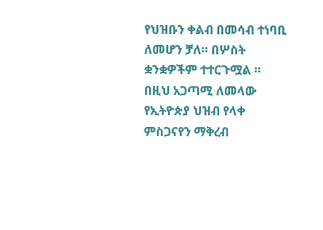የህዝቡን ቀልብ በመሳብ ተነባቢ ለመሆን ቻለ። በሦስት ቋንቋዎችም ተተርጉሟል ። በዚህ አጋጣሚ ለመላው የኢትዮጵያ ህዝብ የላቀ ምስጋናየን ማቅረብ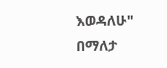እወዳለሁ" በማለታ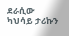ደራሲው ካህሳይ ታሪኩን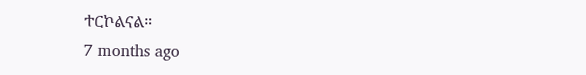ተርኮልናል።
7 months ago